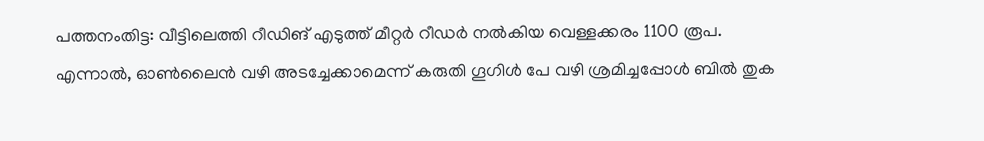പത്തനംതിട്ട: വീട്ടിലെത്തി റീഡിങ് എടുത്ത് മീറ്റർ റീഡർ നൽകിയ വെള്ളക്കരം 1100 രൂപ. എന്നാൽ, ഓൺലൈൻ വഴി അടച്ചേക്കാമെന്ന് കരുതി ഗൂഗിൾ പേ വഴി ശ്രമിച്ചപ്പോൾ ബിൽ തുക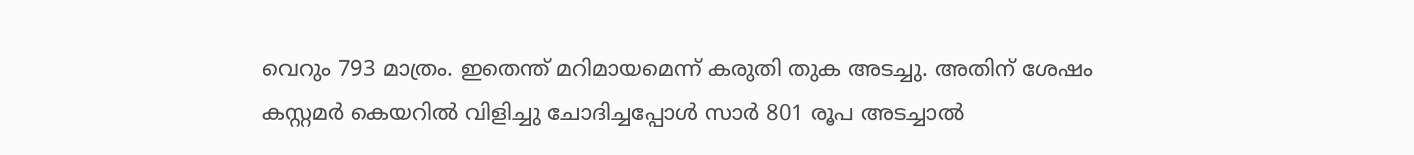വെറും 793 മാത്രം. ഇതെന്ത് മറിമായമെന്ന് കരുതി തുക അടച്ചു. അതിന് ശേഷം കസ്റ്റമർ കെയറിൽ വിളിച്ചു ചോദിച്ചപ്പോൾ സാർ 801 രൂപ അടച്ചാൽ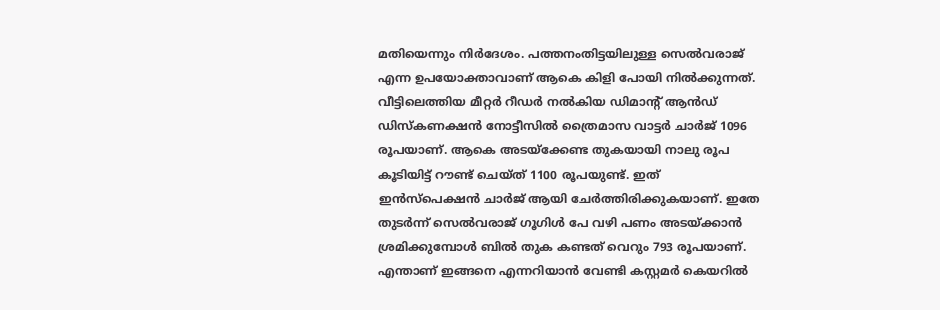മതിയെന്നും നിർദേശം. പത്തനംതിട്ടയിലുള്ള സെൽവരാജ് എന്ന ഉപയോക്താവാണ് ആകെ കിളി പോയി നിൽക്കുന്നത്.
വീട്ടിലെത്തിയ മീറ്റർ റീഡർ നൽകിയ ഡിമാന്റ് ആൻഡ് ഡിസ്കണക്ഷൻ നോട്ടീസിൽ ത്രൈമാസ വാട്ടർ ചാർജ് 1096 രൂപയാണ്. ആകെ അടയ്ക്കേണ്ട തുകയായി നാലു രൂപ കൂടിയിട്ട് റൗണ്ട് ചെയ്ത് 1100 രൂപയുണ്ട്. ഇത് ഇൻസ്പെക്ഷൻ ചാർജ് ആയി ചേർത്തിരിക്കുകയാണ്. ഇതേ തുടർന്ന് സെൽവരാജ് ഗൂഗിൾ പേ വഴി പണം അടയ്ക്കാൻ ശ്രമിക്കുമ്പോൾ ബിൽ തുക കണ്ടത് വെറും 793 രൂപയാണ്. എന്താണ് ഇങ്ങനെ എന്നറിയാൻ വേണ്ടി കസ്റ്റമർ കെയറിൽ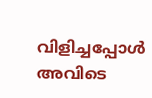വിളിച്ചപ്പോൾ അവിടെ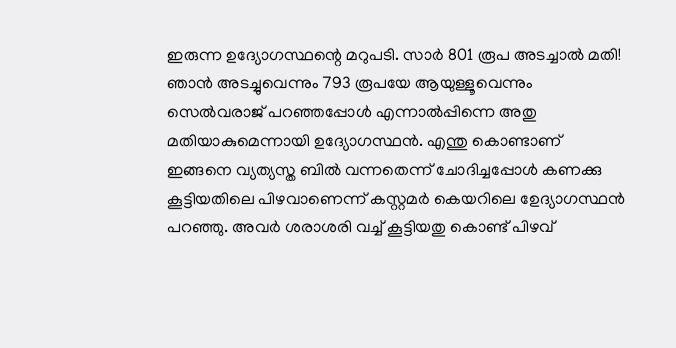ഇരുന്ന ഉദ്യോഗസ്ഥന്റെ മറുപടി. സാർ 801 രൂപ അടച്ചാൽ മതി! ഞാൻ അടച്ചുവെന്നും 793 രൂപയേ ആയുള്ളൂവെന്നും സെൽവരാജ് പറഞ്ഞപ്പോൾ എന്നാൽപ്പിന്നെ അതു മതിയാകുമെന്നായി ഉദ്യോഗസ്ഥൻ. എന്തു കൊണ്ടാണ് ഇങ്ങനെ വ്യത്യസ്ത ബിൽ വന്നതെന്ന് ചോദിച്ചപ്പോൾ കണക്കു കൂട്ടിയതിലെ പിഴവാണെന്ന് കസ്റ്റമർ കെയറിലെ ഉേദ്യാഗസ്ഥൻ പറഞ്ഞു. അവർ ശരാശരി വച്ച് കൂട്ടിയതു കൊണ്ട് പിഴവ്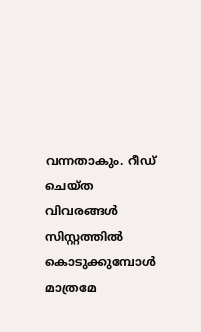വന്നതാകും. റീഡ് ചെയ്ത വിവരങ്ങൾ സിസ്റ്റത്തിൽ കൊടുക്കുമ്പോൾ മാത്രമേ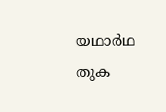യഥാർഥ തുക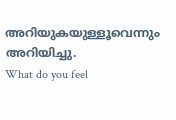അറിയുകയുള്ളൂവെന്നും അറിയിച്ചു.
What do you feel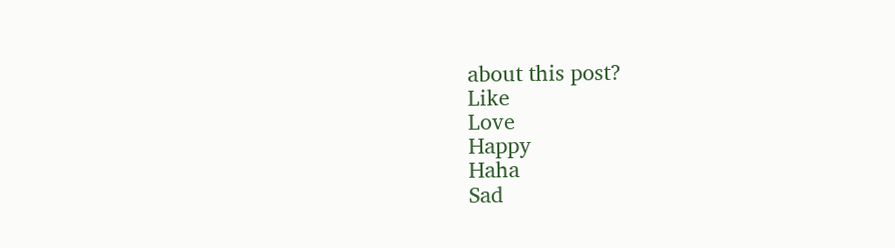about this post?
Like
Love
Happy
Haha
Sad